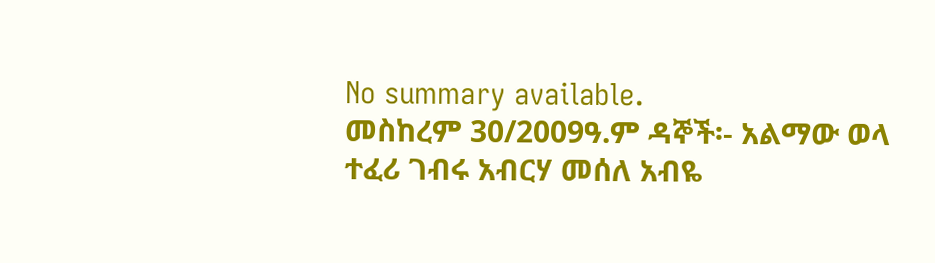No summary available.
መስከረም 30/2009ዓ.ም ዳኞች፡- አልማው ወላ ተፈሪ ገብሩ አብርሃ መሰለ አብዬ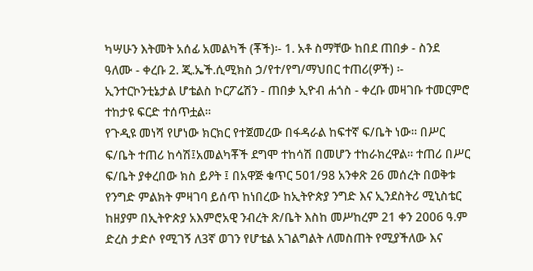ካሣሁን እትመት አሰፊ አመልካች (ቾች)፡- 1. አቶ ስማቸው ከበደ ጠበቃ - ስንደ ዓለሙ - ቀረቡ 2. ጂ.ኤች.ሲሚክስ ኃ/የተ/የግ/ማህበር ተጠሪ(ዎች) ፡- ኢንተርኮንቲኔታል ሆቴልስ ኮርፖሬሽን - ጠበቃ ኢዮብ ሐጎስ - ቀረቡ መዛገቡ ተመርምሮ ተከታዩ ፍርድ ተሰጥቷል።
የጉዲዩ መነሻ የሆነው ክርክር የተጀመረው በፋዳራል ከፍተኛ ፍ/ቤት ነው። በሥር ፍ/ቤት ተጠሪ ከሳሽ፤አመልካቾች ደግሞ ተከሳሽ በመሆን ተከራክረዋል። ተጠሪ በሥር ፍ/ቤት ያቀረበው ክስ ይዖት ፤ በአዋጅ ቁጥር 501/98 አንቀጽ 26 መሰረት በወቅቱ የንግድ ምልክት ምዛገባ ይሰጥ ከነበረው ከኢትዮጵያ ንግድ እና ኢንደስትሪ ሚኒስቴር ከዘያም በኢትዮጵያ አእምሮአዊ ንብረት ጽ/ቤት እስከ መሥከረም 21 ቀን 2006 ዓ.ም ድረስ ታድሶ የሚገኝ ለ3ኛ ወገን የሆቴል አገልግልት ለመስጠት የሚያችለው እና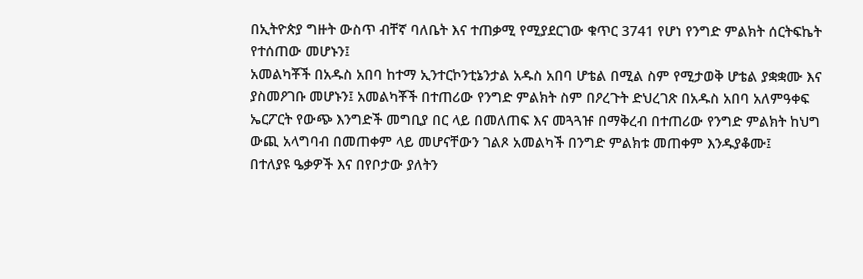በኢትዮጵያ ግዙት ውስጥ ብቸኛ ባለቤት እና ተጠቃሚ የሚያደርገው ቁጥር 3741 የሆነ የንግድ ምልክት ሰርትፍኬት የተሰጠው መሆኑን፤
አመልካቾች በአዱስ አበባ ከተማ ኢንተርኮንቲኔንታል አዱስ አበባ ሆቴል በሚል ስም የሚታወቅ ሆቴል ያቋቋሙ እና ያስመዖገቡ መሆኑን፤ አመልካቾች በተጠሪው የንግድ ምልክት ስም በዖረጉት ድህረገጽ በአዱስ አበባ አለምዓቀፍ ኤርፖርት የውጭ እንግድች መግቢያ በር ላይ በመለጠፍ እና መጓጓዡ በማቅረብ በተጠሪው የንግድ ምልክት ከህግ ውጪ አላግባብ በመጠቀም ላይ መሆናቸውን ገልጾ አመልካች በንግድ ምልክቱ መጠቀም እንዱያቆሙ፤
በተለያዩ ዔቃዎች እና በየቦታው ያለትን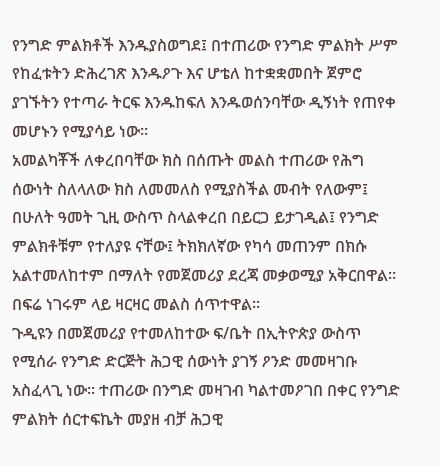የንግድ ምልክቶች እንዱያስወግደ፤ በተጠሪው የንግድ ምልክት ሥም የከፈቱትን ድሕረገጽ እንዱዖጉ እና ሆቴለ ከተቋቋመበት ጀምሮ ያገኙትን የተጣራ ትርፍ እንዱከፍለ እንዱወሰንባቸው ዲኝነት የጠየቀ መሆኑን የሚያሳይ ነው።
አመልካቾች ለቀረበባቸው ክስ በሰጡት መልስ ተጠሪው የሕግ ሰውነት ስለላለው ክስ ለመመለስ የሚያስችል መብት የለውም፤ በሁለት ዓመት ጊዚ ውስጥ ስላልቀረበ በይርጋ ይታገዲል፤ የንግድ ምልክቶቹም የተለያዩ ናቸው፤ ትክክለኛው የካሳ መጠንም በክሱ አልተመለከተም በማለት የመጀመሪያ ደረጃ መቃወሚያ አቅርበዋል። በፍሬ ነገሩም ላይ ዛርዛር መልስ ሰጥተዋል።
ጉዲዩን በመጀመሪያ የተመለከተው ፍ/ቤት በኢትዮጵያ ውስጥ የሚሰራ የንግድ ድርጅት ሕጋዊ ሰውነት ያገኝ ዖንድ መመዛገቡ አስፈላጊ ነው። ተጠሪው በንግድ መዛገብ ካልተመዖገበ በቀር የንግድ ምልክት ሰርተፍኬት መያዘ ብቻ ሕጋዊ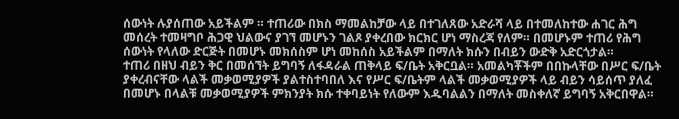ሰውነት ሉያሰጠው አይችልም ። ተጠሪው በክስ ማመልከቻው ላይ በተገለጸው አድራሻ ላይ በተመለከተው ሐገር ሕግ መሰረት ተመዛግቦ ሕጋዊ ህልውና ያገኘ መሆኑን ገልጾ ያቀረበው ክርክር ሆነ ማስረጃ የለም። በመሆኑም ተጠሪ የሕግ ሰውነት የላለው ድርጅት በመሆኑ መክሰስም ሆነ መከሰስ አይችልም በማለት ክሱን በብይን ውድቅ አድርጎታል።
ተጠሪ በዘህ ብይን ቅር በመሰኘት ይግባኝ ለፋዳራል ጠቅላይ ፍ/ቤት አቅርቧል። አመልካቾችም በበኩላቸው በሥር ፍ/ቤት ያቀረብናቸው ላልች መቃወሚያዎች ያልተስተባበለ እና የሥር ፍ/ቤትም ላልች መቃወሚያዎች ላይ ብይን ሳይሰጥ ያለፈ በመሆኑ በላልቹ መቃወሚያዎች ምክንያት ክሱ ተቀባይነት የለውም እዱባልልን በማለት መስቀለኛ ይግባኝ አቅርበዋል።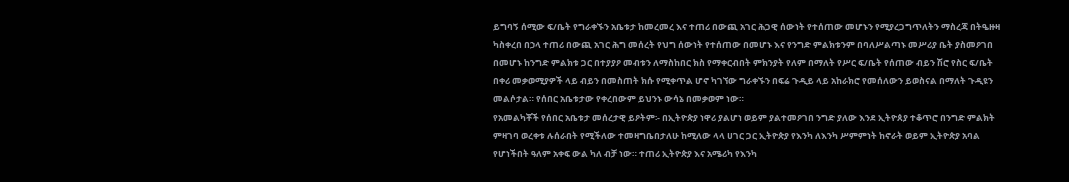ይግባኝ ሰሚው ፍ/ቤት የግራቀኙን አቤቱታ ከመረመረ እና ተጠሪ በውጪ አገር ሕጋዊ ሰውነት የተሰጠው መሆኑን የሚያረጋግጥለትን ማስረጃ በትዔዙዛ ካስቀረበ በኃላ ተጠሪ በውጪ አገር ሕግ መሰረት የህግ ሰውነት የተሰጠው በመሆኑ እና የንግድ ምልክቱንም በባለሥልጣኑ መሥሪያ ቤት ያስመዖገበ በመሆኑ ከንግድ ምልክቱ ጋር በተያያዖ መብቱን ለማስከበር ክስ የማቀርብበት ምክንያት የለም በማለት የሥር ፍ/ቤት የሰጠው ብይን ሽሮ የስር ፍ/ቤት በቀሪ መቃወሚያዎች ላይ ብይን በመስጠት ክሱ የሚቀጥል ሆኖ ካገኘው ግራቀኙን በፍሬ ጉዲይ ላይ አከራክሮ የመሰለውን ይወስናል በማለት ጉዲዩን መልሶታል። የሰበር አቤቱታው የቀረበውም ይህንኑ ውሳኔ በመቃወም ነው።
የአመልካቾች የሰበር አቤቱታ መሰረታዊ ይዖትም፡- በኢትዮጵያ ነዋሪ ያልሆነ ወይም ያልተመዖገበ ንግድ ያለው እንደ ኢትዮጰያ ተቆጥሮ በንግድ ምልክት ምዛገባ ወረቀቱ ሉሰራበት የሚችለው ተመዛግቤበታለሁ ከሚለው ላላ ሀገር ጋር ኢትዮጵያ የእንካ ለእንካ ሥምምነት ከኖራት ወይም ኢትዮጵያ አባል የሆነችበት ዓለም አቀፍ ውል ካለ ብቻ ነው። ተጠሪ ኢትዮጵያ እና አሜሪካ የእንካ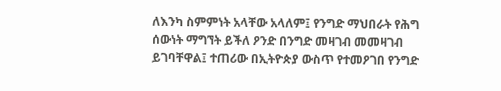ለእንካ ስምምነት አላቸው አላለም፤ የንግድ ማህበራት የሕግ ሰውነት ማግኘት ይችለ ዖንድ በንግድ መዛገብ መመዛገብ ይገባቸዋል፤ ተጠሪው በኢትዮጵያ ውስጥ የተመዖገበ የንግድ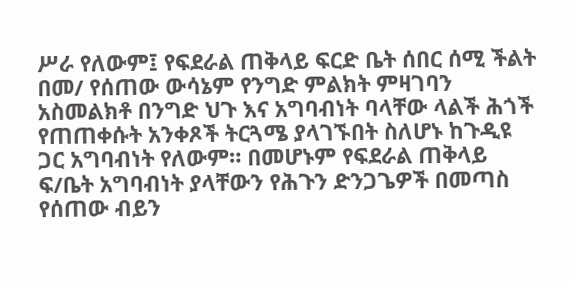ሥራ የለውም፤ የፍደራል ጠቅላይ ፍርድ ቤት ሰበር ሰሚ ችልት በመ/ የሰጠው ውሳኔም የንግድ ምልክት ምዛገባን አስመልክቶ በንግድ ህጉ እና አግባብነት ባላቸው ላልች ሕጎች የጠጠቀሱት አንቀጾች ትርጓሜ ያላገኙበት ስለሆኑ ከጉዲዩ ጋር አግባብነት የለውም። በመሆኑም የፍደራል ጠቅላይ ፍ/ቤት አግባብነት ያላቸውን የሕጉን ድንጋጌዎች በመጣስ የሰጠው ብይን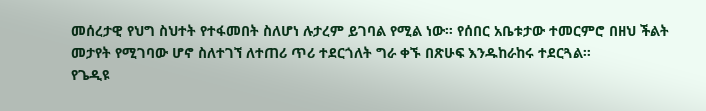መሰረታዊ የህግ ስህተት የተፋመበት ስለሆነ ሉታረም ይገባል የሚል ነው። የሰበር አቤቱታው ተመርምሮ በዘህ ችልት መታየት የሚገባው ሆኖ ስለተገኘ ለተጠሪ ጥሪ ተደርጎለት ግራ ቀኙ በጽሁፍ እንዱከራከሩ ተደርጓል።
የጌዲዩ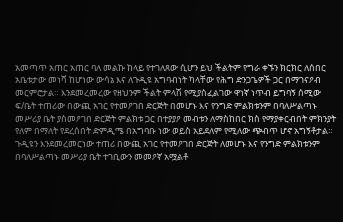አመጣጥ አጠር አጠር ባለ መልኩ ከላይ የተገለጸው ሲሆን ይህ ችልትም የግራ ቀኙን ክርክር ለሰበር አቤቱታው መነሻ ከሆነው ውሳኔ እና ለጉዲዩ አግባብነት ካላቸው የሕግ ድንጋጌዎች ጋር በማገናዖብ መርምሮታል። እንደመረመረው የዘህንም ችልት ምላሽ የሚያስፈልገው ዋነኛ ነጥብ ይግባኝ ሰሚው ፍ/ቤት ተጠሪው በውጪ አገር የተመዖገበ ድርጅት በመሆኑ እና የንግድ ምልክቱንም በባለሥልጣኑ መሥሪያ ቤት ያስመዖገበ ድርጅት ምልክቱ ጋር በተያያዖ መብቱን ለማስከበር ክስ የማያቀርብበት ምክንያት የለም በማለት የደረሰበት ድምዲሜ በአግባቡ ነው ወይስ አይደለም የሚለው ጭብጥ ሆኖ አግኝቶታል።
ጉዲዩን እንደመረመርነው ተጠሪ በውጪ አገር የተመዖገበ ድርጅት ለመሆኑ እና የንግድ ምልክቱንም በባለሥልጣኑ መሥሪያ ቤት ተገቢውን መመዖኛ አሟልቶ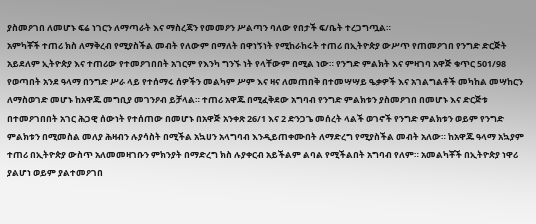ያስመዖገበ ለመሆኑ ፍሬ ነገርን ለማጣራት እና ማስረጃን የመመዖን ሥልጣን ባለው የበታች ፍ/ቤት ተረጋግጧል።
አምካቾች ተጠሪ ክስ ለማቅረብ የሚያስችል መብት የለውም በማለት በዋነኝነት የሚከራከሩት ተጠሪ በኢትዮጵያ ውሥጥ የጠመዖገበ የንግድ ድርጅት አይደለም ኢትዮጵያ እና ተጠሪው የተመዖገበበት አገርም የእንካ ግንኙ ነት የላቸውም በሚል ነው። የንግድ ምልክት እና ምዛገባ አዋጅ ቁጥር 501/98 የወጣበት አንደ ዓላማ በንግድ ሥራ ላይ የተሰማሩ ሰዎችን መልካም ሥም እና ዛና ለመጠበቅ በተመሣሣይ ዔቃዎች እና አገልግልቶች መካከል መሣከርን ለማስወገድ መሆኑ ከአዋጁ መግቢያ መገንዖብ ይቻላል። ተጠሪ አዋጁ በሚፈቅደው አግባብ የንግድ ምልክቱን ያስመዖገበ በመሆኑ እና ድርጅቱ በተመዖገበበት አገር ሕጋዊ ሰውነት የተሰጠው በመሆኑ በአዋጅ አንቀጽ 26/1 እና 2 ድንጋጌ መሰረት ላልች ወገኖች የንግድ ምልክቱን ወይም የንግድ ምልክቱን በሚመስል መለያ ሕዛብን ሉያሳስት በሚችል አኳሀን አላግባብ እንዲይጠቀሙበት ለማድረግ የሚያስችል መብት አለው። ከአዋጁ ዓላማ አኳያም ተጠሪ በኢትዮጵያ ውስጥ አለመመዛገቡን ምክንያት በማድረግ ክስ ሉያቀርብ አይችልም ልባል የሚችልበት አግባብ የለም። አመልካቾች በኢትዮጵያ ነዋሪ ያልሆነ ወይም ያልተመዖገበ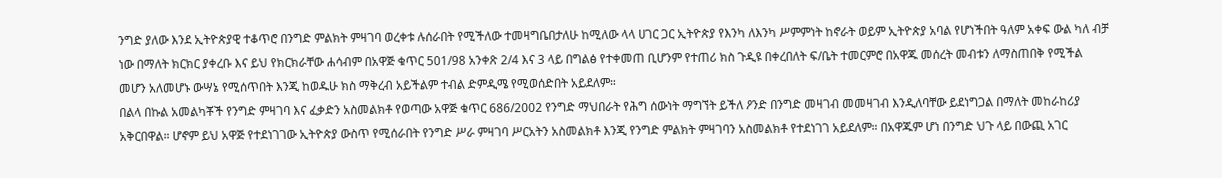ንግድ ያለው እንደ ኢትዮጵያዊ ተቆጥሮ በንግድ ምልክት ምዛገባ ወረቀቱ ሉሰራበት የሚችለው ተመዛግቤበታለሁ ከሚለው ላላ ሀገር ጋር ኢትዮጵያ የእንካ ለእንካ ሥምምነት ከኖራት ወይም ኢትዮጵያ አባል የሆነችበት ዓለም አቀፍ ውል ካለ ብቻ ነው በማለት ክርክር ያቀረቡ እና ይህ የክርክራቸው ሐሳብም በአዋጅ ቁጥር 501/98 አንቀጽ 2/4 እና 3 ላይ በግልፅ የተቀመጠ ቢሆንም የተጠሪ ክስ ጉዲዩ በቀረበለት ፍ/ቤት ተመርምሮ በአዋጁ መሰረት መብቱን ለማስጠበቅ የሚችል መሆን አለመሆኑ ውሣኔ የሚሰጥበት እንጂ ከወዱሁ ክስ ማቅረብ አይችልም ተብል ድምዲሜ የሚወሰድበት አይደለም።
በልላ በኩል አመልካቾች የንግድ ምዛገባ እና ፈቃድን አስመልክቶ የወጣው አዋጅ ቁጥር 686/2002 የንግድ ማህበራት የሕግ ሰውነት ማግኘት ይችለ ዖንድ በንግድ መዛገብ መመዛገብ እንዲለባቸው ይደነግጋል በማለት መከራከሪያ አቅርበዋል። ሆኖም ይህ አዋጅ የተደነገገው ኢትዮጵያ ውስጥ የሚሰራበት የንግድ ሥራ ምዛገባ ሥርአትን አስመልክቶ እንጂ የንግድ ምልክት ምዛገባን አስመልክቶ የተደነገገ አይደለም። በአዋጁም ሆነ በንግድ ህጉ ላይ በውጪ አገር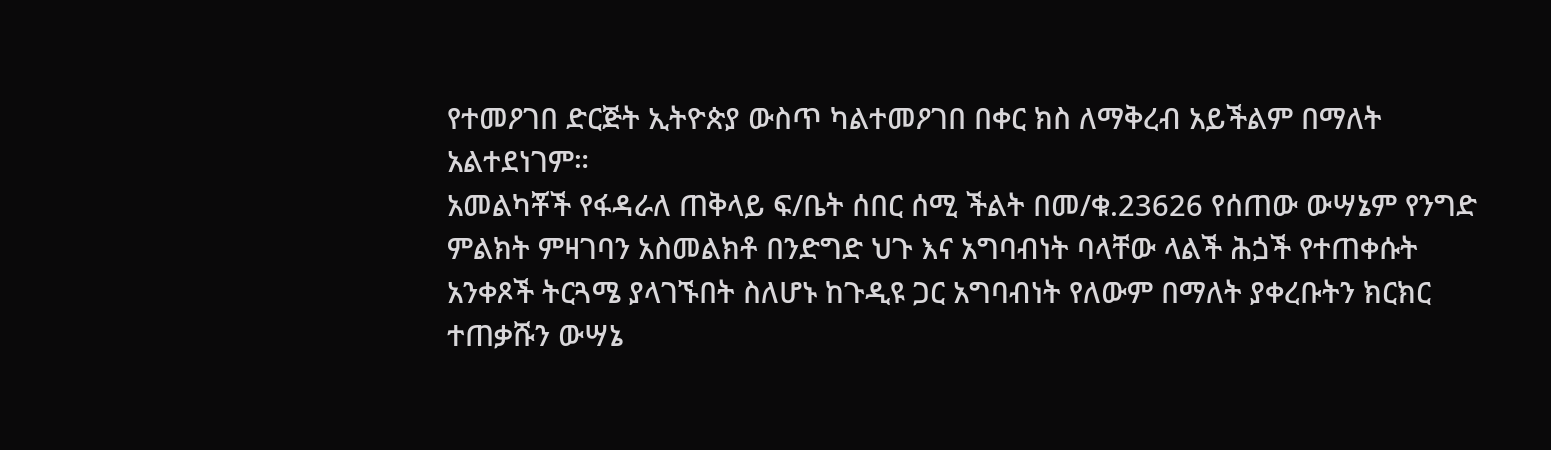የተመዖገበ ድርጅት ኢትዮጵያ ውስጥ ካልተመዖገበ በቀር ክስ ለማቅረብ አይችልም በማለት አልተደነገም።
አመልካቾች የፋዳራለ ጠቅላይ ፍ/ቤት ሰበር ሰሚ ችልት በመ/ቁ.23626 የሰጠው ውሣኔም የንግድ ምልክት ምዛገባን አስመልክቶ በንድግድ ህጉ እና አግባብነት ባላቸው ላልች ሕጏች የተጠቀሱት አንቀጾች ትርጓሜ ያላገኙበት ስለሆኑ ከጉዲዩ ጋር አግባብነት የለውም በማለት ያቀረቡትን ክርክር ተጠቃሹን ውሣኔ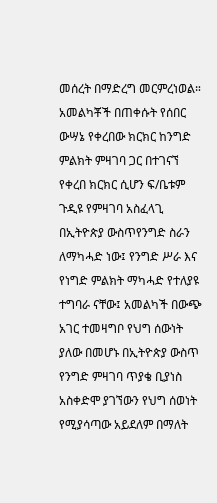መሰረት በማድረግ መርምረነወል። አመልካቾች በጠቀሱት የሰበር ውሣኔ የቀረበው ክርክር ከንግድ ምልክት ምዛገባ ጋር በተገናኘ የቀረበ ክርክር ሲሆን ፍ/ቤቱም ጉዲዩ የምዛገባ አስፈላጊ በኢትዮጵያ ውስጥየንግድ ስራን ለማካሓድ ነው፤ የንግድ ሥራ እና የነግድ ምልክት ማካሓድ የተለያዩ ተግባራ ናቸው፤ አመልካች በውጭ አገር ተመዛግቦ የህግ ሰውነት ያለው በመሆኑ በኢትዮጵያ ውስጥ የንግድ ምዛገባ ጥያቄ ቢያነስ አስቀድሞ ያገኘውን የህግ ሰወነት የሚያሳጣው አይደለም በማለት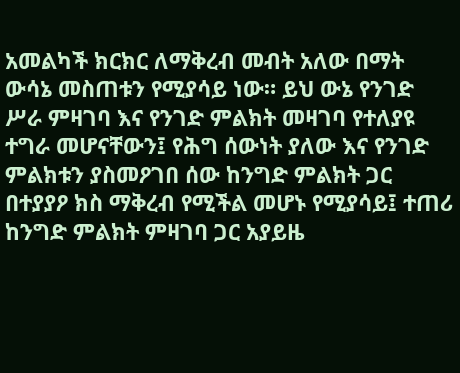አመልካች ክርክር ለማቅረብ መብት አለው በማት ውሳኔ መስጠቱን የሚያሳይ ነው። ይህ ውኔ የንገድ ሥራ ምዛገባ እና የንገድ ምልክት መዛገባ የተለያዩ ተግራ መሆናቸውን፤ የሕግ ሰውነት ያለው እና የንገድ ምልክቱን ያስመዖገበ ሰው ከንግድ ምልክት ጋር በተያያዖ ክስ ማቅረብ የሚችል መሆኑ የሚያሳይ፤ ተጠሪ ከንግድ ምልክት ምዛገባ ጋር አያይዜ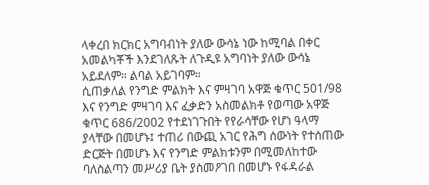ላቀረበ ክርክር አግባብነት ያለው ውሳኔ ነው ከሚባል በቀር አመልካቾች እንደገለጹት ለጉዲዩ አግባነት ያለው ውሳኔ አይደለም። ልባል አይገባም።
ሲጠቃለል የንግድ ምልክት እና ምዛገባ አዋጅ ቁጥር 501/98 እና የንግድ ምዛገባ እና ፈቃድን አስመልክቶ የወጣው አዋጅ ቁጥር 686/2002 የተደነገጉበት የየራሳቸው የሆነ ዓላማ ያላቸው በመሆኑ፤ ተጠሪ በውጪ አገር የሕግ ሰውነት የተሰጠው ድርጅት በመሆኑ እና የንግድ ምልክቱንም በሚመለከተው ባለስልጣን መሥሪያ ቤት ያስመዖገበ በመሆኑ የፋዳራል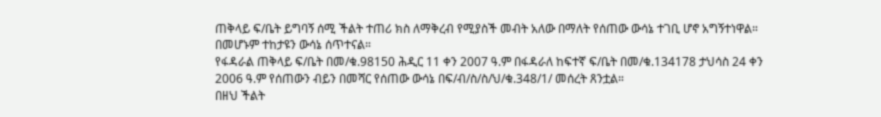ጠቅላይ ፍ/ቤት ይግባኝ ሰሚ ችልት ተጠሪ ክስ ለማቅረብ የሚያስች መብት አለው በማለት የሰጠው ውሳኔ ተገቢ ሆኖ አግኝተነዋል። በመሆኑም ተከታዩን ውሳኔ ሰጥተናል።
የፋዳራል ጠቅላይ ፍ/ቤት በመ/ቁ.98150 ሕዲር 11 ቀን 2007 ዓ.ም በፋዳራለ ከፍተኛ ፍ/ቤት በመ/ቁ.134178 ታህሳስ 24 ቀን 2006 ዓ.ም የሰጠውን ብይን በመሻር የሰጠው ውሳኔ በፍ/ብ/ስ/ስ/ህ/ቁ.348/1/ መሰረት ጸንቷል።
በዘህ ችልት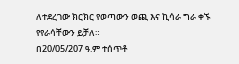ለተደረገው ክርክር የወጣውን ወጪ እና ኪሳራ ግራ ቀኙ የየራሳቸውን ይቻለ።
በ20/05/207 ዓ.ም ተሰጥቶ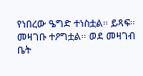የነበረው ዔግድ ተነስቷል። ይጻፍ።
መዛገቡ ተዖግቷል። ወደ መዛገብ ቤት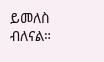ይመለስ ብለናል።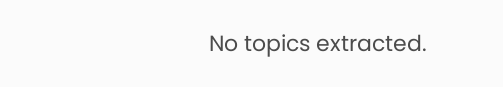No topics extracted.